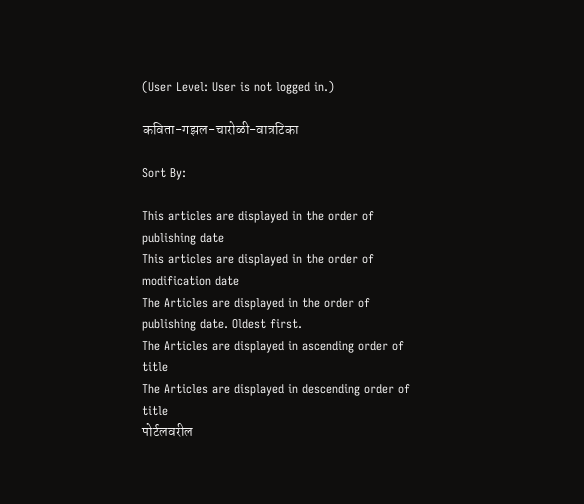(User Level: User is not logged in.)

कविता-गझल-चारोळी-वात्रटिका

Sort By:

This articles are displayed in the order of publishing date
This articles are displayed in the order of modification date
The Articles are displayed in the order of publishing date. Oldest first.
The Articles are displayed in ascending order of title
The Articles are displayed in descending order of title
पोर्टलवरील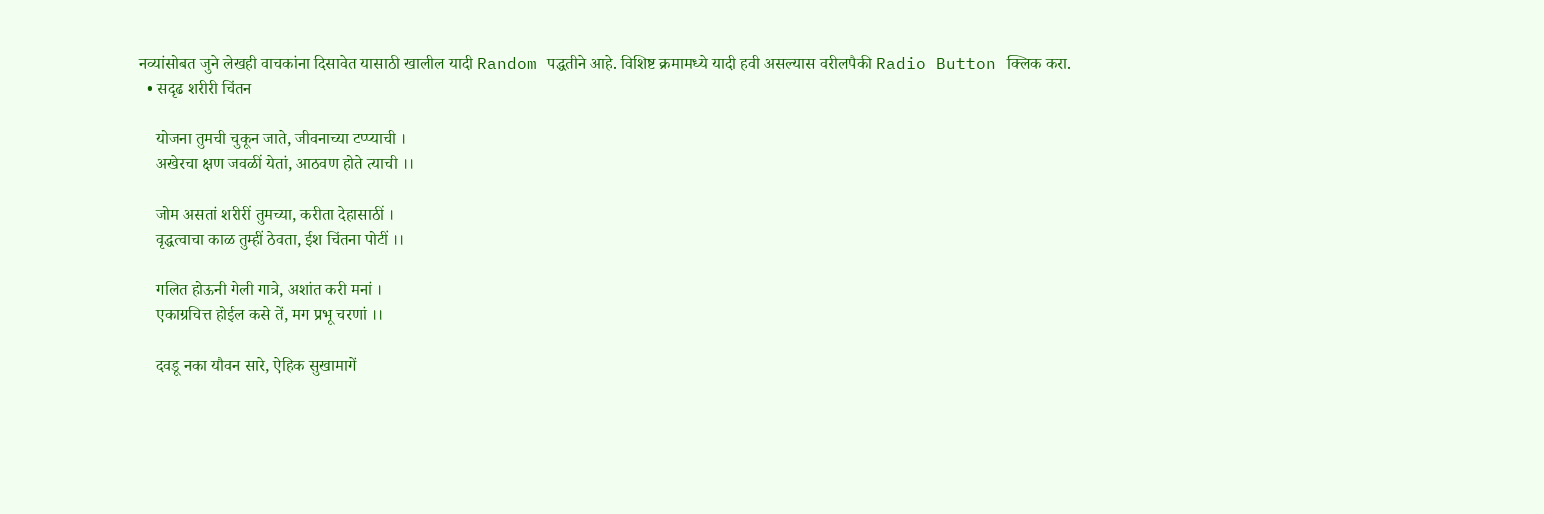नव्यांसोबत जुने लेखही वाचकांना दिसावेत यासाठी खालील यादी Random पद्धतीने आहे. विशिष्ट क्रमामध्ये यादी हवी असल्यास वरीलपैकी Radio Button क्लिक करा.
  • सदृढ शरीरी चिंतन

    योजना तुमची चुकून जाते, जीवनाच्या टप्प्याची ।
    अखेरचा क्षण जवळीं येतां, आठवण होते त्याची ।।

    जोम असतां शरीरीं तुमच्या, करीता देहासाठीं ।
    वृद्धत्वाचा काळ तुम्हीं ठेवता, ईश चिंतना पोटीं ।।

    गलित होऊनी गेली गात्रे, अशांत करी मनां ।
    एकाग्रचित्त होईल कसे तें, मग प्रभू चरणां ।।

    दवडू नका यौवन सारे, ऐहिक सुखामागें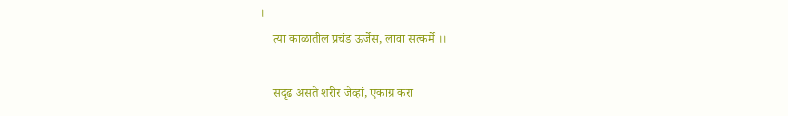।
    त्या काळातील प्रचंड ऊर्जेस, लावा सत्कर्मे ।।

    सदृढ असते शरीर जेव्हां, एकाग्र करा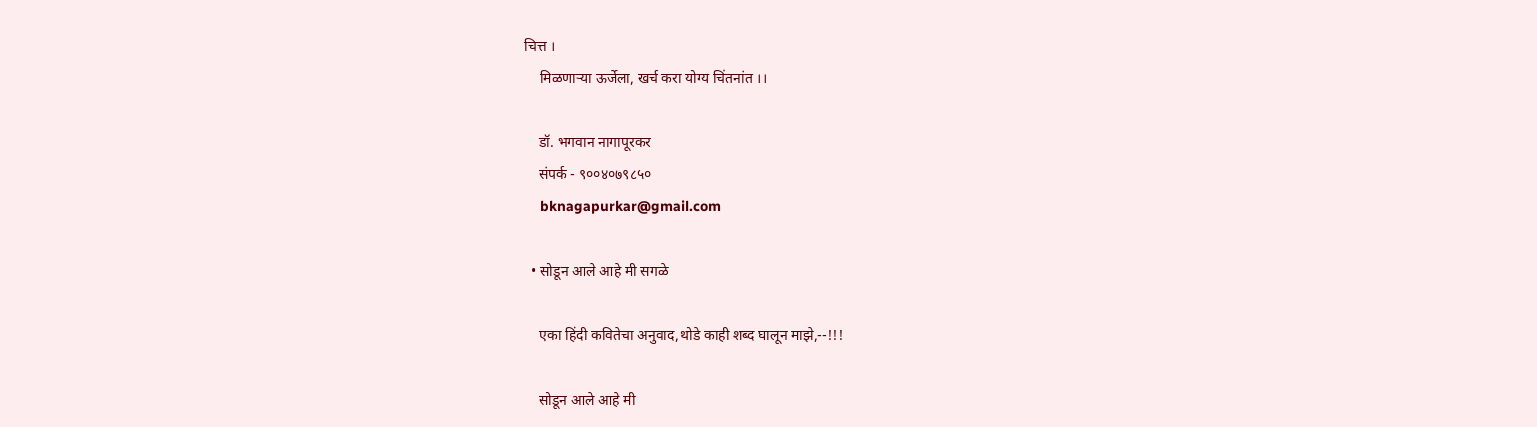चित्त ।
    मिळणाऱ्या ऊर्जेला, खर्च करा योग्य चिंतनांत ।।

    डॉ. भगवान नागापूरकर
    संपर्क - ९००४०७९८५०
    bknagapurkar@gmail.com

  • सोडून आले आहे मी सगळे

    एका हिंदी कवितेचा अनुवाद,थोडे काही शब्द घालून माझे,--!!!

    सोडून आले आहे मी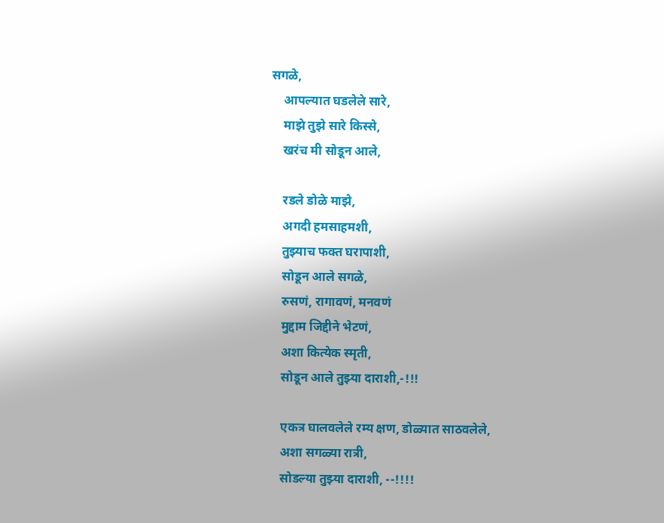सगळे,
    आपल्यात घडलेले सारे,
    माझे तुझे सारे किस्से,
    खरंच मी सोडून आले,

    रडले डोळे माझे,
    अगदी हमसाहमशी,
    तुझ्याच फक्त घरापाशी,
    सोडून आले सगळे,
    रुसणं, रागावणं, मनवणं
    मुद्दाम जिद्दीने भेटणं,
    अशा कित्येक स्मृती,
    सोडून आले तुझ्या दाराशी,-!!!

    एकत्र घालवलेले रम्य क्षण, डोळ्यात साठवलेले,
    अशा सगळ्या रात्री,
    सोडल्या तुझ्या दाराशी, --!!!!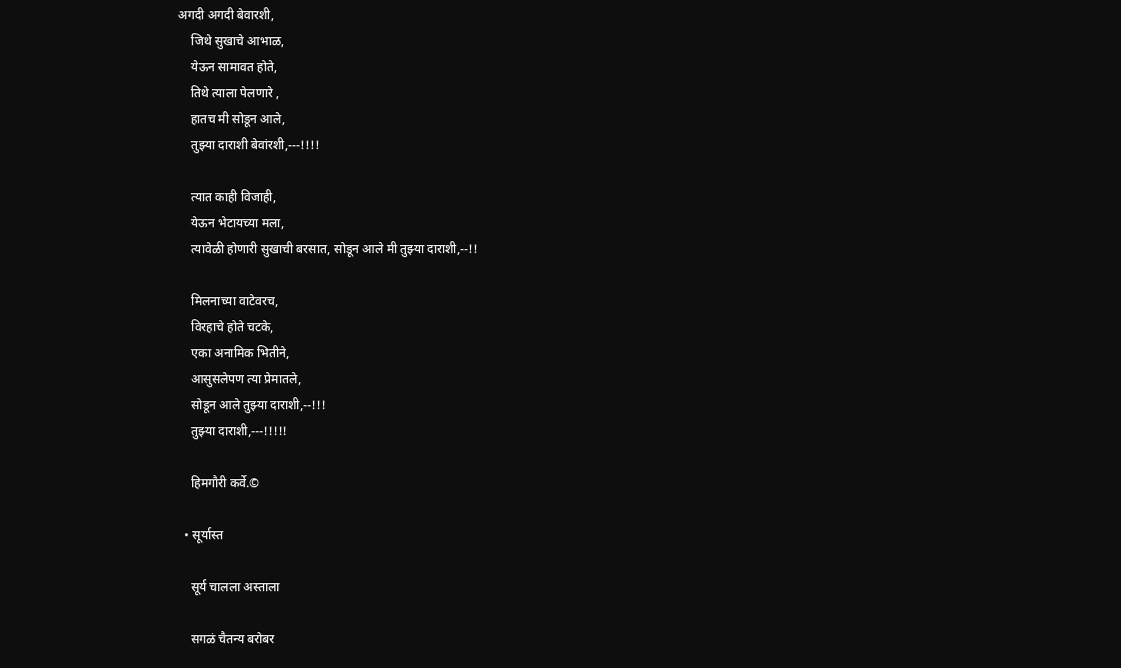अगदी अगदी बेवारशी,
    जिथे सुखाचे आभाळ,
    येऊन सामावत होते,
    तिथे त्याला पेलणारे ,
    हातच मी सोडून आले,
    तुझ्या दाराशी बेवांरशी,---!!!!

    त्यात काही विजाही,
    येऊन भेटायच्या मला,
    त्यावेळी होणारी सुखाची बरसात, सोडून आले मी तुझ्या दाराशी,--!!

    मिलनाच्या वाटेवरच,
    विरहाचे होते चटके,
    एका अनामिक भितीने,
    आसुसलेपण त्या प्रेमातले,
    सोडून आले तुझ्या दाराशी,--!!!
    तुझ्या दाराशी,---!!!!!

    हिमगौरी कर्वे.©

  • सूर्यास्त

    सूर्य चालला अस्ताला

    सगळं चैतन्य बरोबर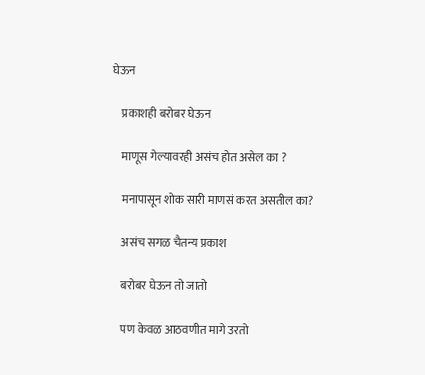घेऊन

    प्रकाशही बरोबर घेऊन

    माणूस गेल्यावरही असंच होत असेल का ?

    मनापासून शोक सारी माणसं करत असतील का?

    असंच सगळ चैतन्य प्रकाश

    बरोबर घेऊन तो जातो

    पण केवळ आठवणीत मागे उरतो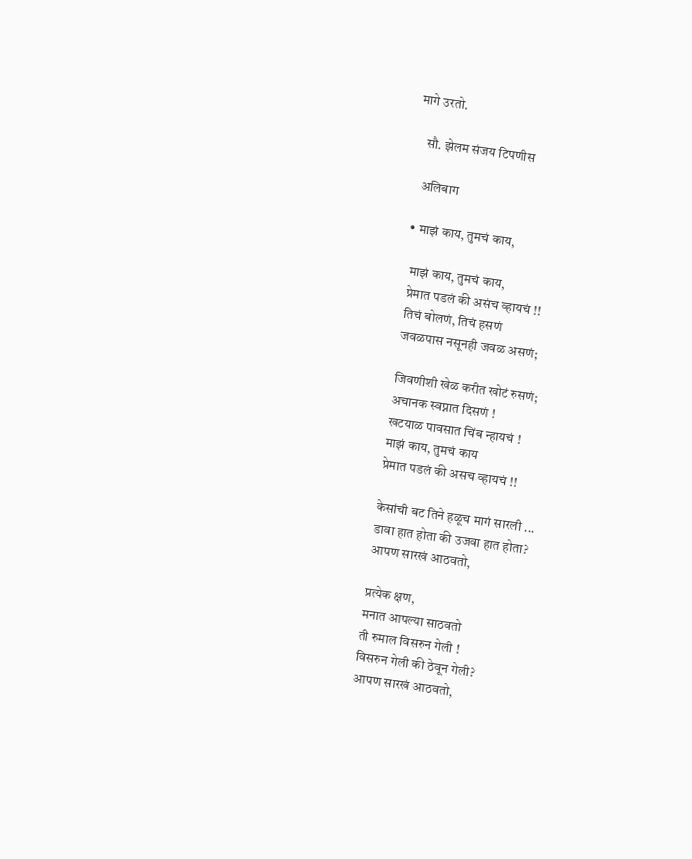मागे उरतो.

    सौ. झेलम संजय टिपणीस

    अलिबाग

  • माझं काय, तुमचं काय,

    माझं काय, तुमचं काय,
    प्रेमात पडलं की असंच व्हायचं !!
    तिचं बोलणं, तिचं हसणं
    जवळपास नसूनही जवळ असणं;

    जिवणीशी खेळ करीत खोटं रुसणं;
    अचानक स्वप्नात दिसणं !
    खटयाळ पावसात चिंब न्हायचं !
    माझं काय, तुमचं काय
    प्रेमात पडलं की असच व्हायचं !!

    केसांची बट तिने हळूच मागं सारली ...
    डावा हात होता की उजवा हात होता?
    आपण सारखं आठवतो,

    प्रत्येक क्षण,
    मनात आपल्या साठवतो
    ती रुमाल विसरुन गेली !
    विसरुन गेली की ठेवून गेली?
    आपण सारखं आठवतो,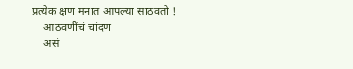प्रत्येक क्षण मनात आपल्या साठवतो !
    आठवणींचं चांदण
    असं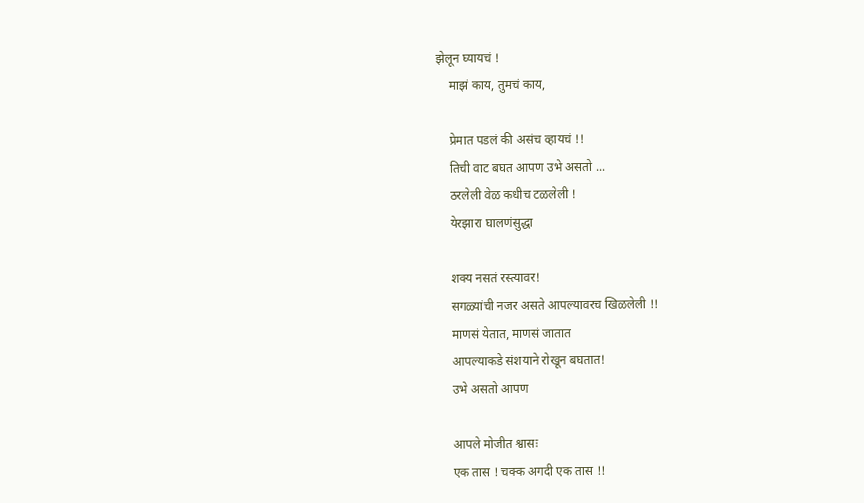झेलून घ्यायचं !
    माझं काय, तुमचं काय,

    प्रेमात पडलं की असंच व्हायचं !!
    तिची वाट बघत आपण उभे असतो ...
    ठरलेली वेळ कधीच टळलेली !
    येरझारा घालणंसुद्धा

    शक्य नसतं रस्त्यावर!
    सगळ्यांची नजर असते आपल्यावरच खिळलेली !!
    माणसं येतात, माणसं जातात
    आपल्याकडे संशयाने रोखून बघतात!
    उभे असतो आपण

    आपले मोजीत श्वासः
    एक तास ! चक्क अगदी एक तास !!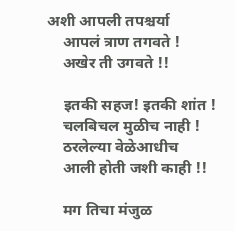अशी आपली तपश्चर्या
    आपलं त्राण तगवते !
    अखेर ती उगवते !!

    इतकी सहज! इतकी शांत !
    चलबिचल मुळीच नाही !
    ठरलेल्या वेळेआधीच
    आली होती जशी काही !!

    मग तिचा मंजुळ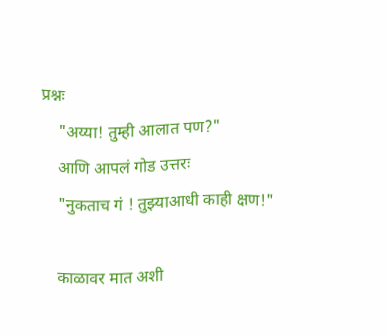प्रश्नः
    "अय्या! तुम्ही आलात पण?"
    आणि आपलं गोड उत्तरः
    "नुकताच गं ! तुझ्याआधी काही क्षण!"

    काळावर मात अशी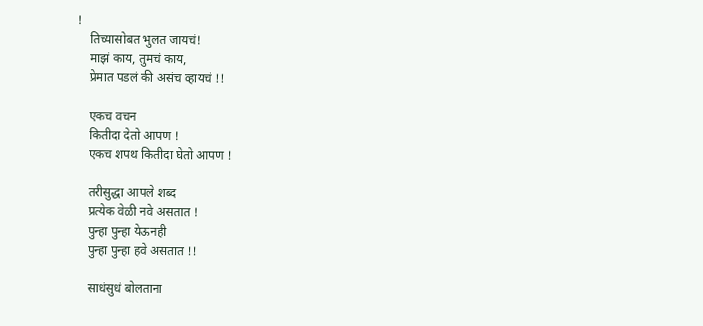!
    तिच्यासोबत भुलत जायचं!
    माझं काय, तुमचं काय,
    प्रेमात पडलं की असंच व्हायचं !!

    एकच वचन
    कितीदा देतो आपण !
    एकच शपथ कितीदा घेतो आपण !

    तरीसुद्धा आपले शब्द
    प्रत्येक वेळी नवे असतात !
    पुन्हा पुन्हा येऊनही
    पुन्हा पुन्हा हवे असतात !!

    साधंसुधं बोलताना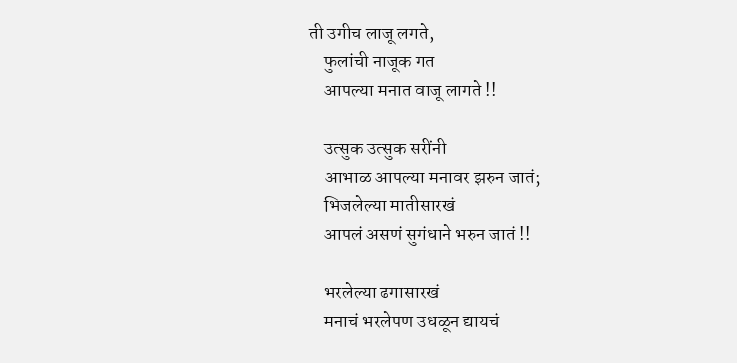ती उगीच लाजू लगते,
    फुलांची नाजूक गत
    आपल्या मनात वाजू लागते !!

    उत्सुक उत्सुक सरींनी
    आभाळ आपल्या मनावर झरुन जातं;
    भिजलेल्या मातीसारखं
    आपलं असणं सुगंधाने भरुन जातं !!

    भरलेल्या ढगासारखं
    मनाचं भरलेपण उधळून द्यायचं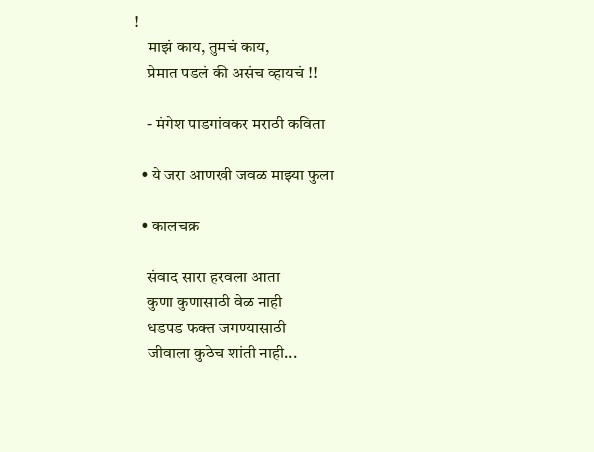!
    माझं काय, तुमचं काय,
    प्रेमात पडलं की असंच व्हायचं !!

    - मंगेश पाडगांवकर मराठी कविता

  • ये जरा आणखी जवळ माझ्या फुला

  • कालचक्र

    संवाद सारा हरवला आता
    कुणा कुणासाठी वेळ नाही
    धडपड फक्त जगण्यासाठी
    जीवाला कुठेच शांती नाही...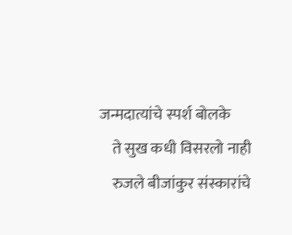जन्मदात्यांचे स्पर्श बोलके
    ते सुख कधी विसरलो नाही
    रुजले बीजांकुर संस्कारांचे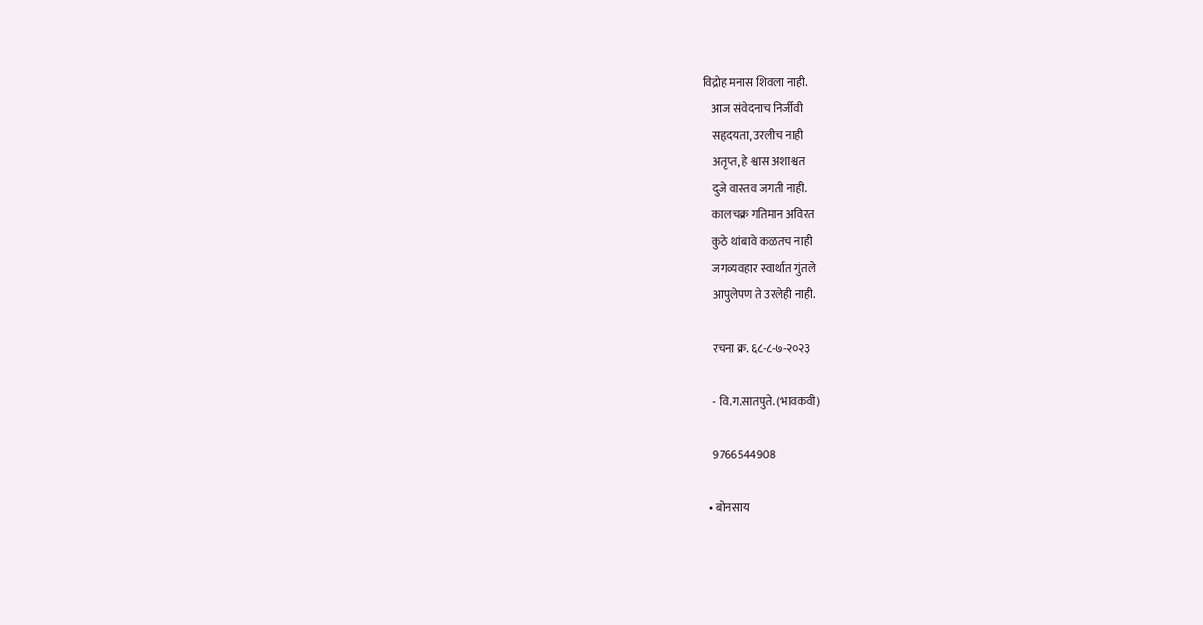विद्रोह मनास शिवला नाही.
    आज संवेदनाच निर्जीवी
    सहृदयता, उरलीच नाही
    अतृप्त, हे श्वास अशाश्वत
    दुजे वास्तव जगती नाही.
    कालचक्र गतिमान अविरत
    कुठे थांबावे कळतच नाही
    जगव्यवहार स्वार्थात गुंतले
    आपुलेपण ते उरलेही नाही.

    रचना क्र. ६८-८-७-२०२३

    - वि.ग.सातपुते. (भावकवी)

    9766544908

  • बोनसाय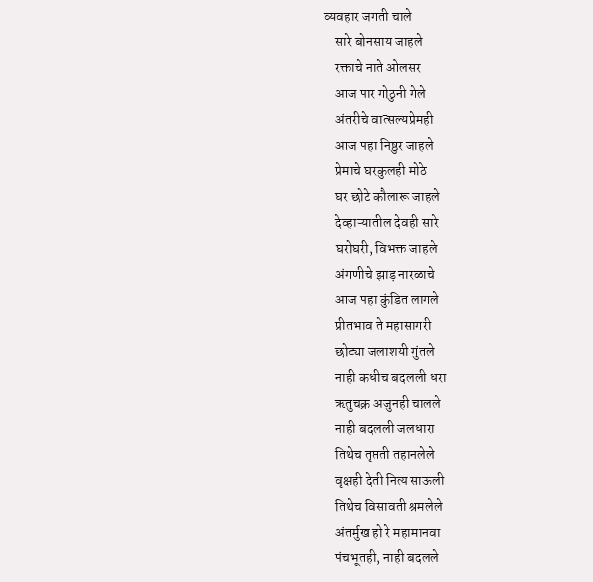व्यवहार जगती चाले
    सारे बोनसाय जाहले
    रक्ताचे नाते ओलसर
    आज पार गोठुनी गेले
    अंतरीचे वात्सल्यप्रेमही
    आज पहा निष्ठुर जाहले
    प्रेमाचे घरकुलही मोठे
    घर छोटे कौलारू जाहले
    देव्हाऱ्यातील देवही सारे
    घरोघरी, विभक्त जाहले
    अंगणीचे झाड़ नारळाचे
    आज पहा कुंडित लागले
    प्रीतभाव ते महासागरी
    छोट्या जलाशयी गुंतले
    नाही कधीच बदलली धरा
    ऋतुचक्र अजुनही चालले
    नाही बदलली जलधारा
    तिथेच तृप्तती तहानलेले
    वृक्षही देती नित्य साऊली
    तिथेच विसावती श्रमलेले
    अंतर्मुख हो रे महामानवा
    पंचभूतही, नाही बदलले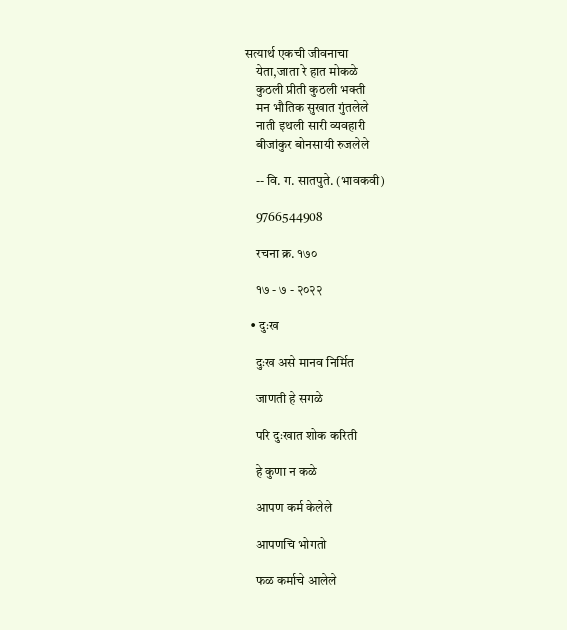सत्यार्थ एकची जीवनाचा
    येता,जाता रे हात मोकळे
    कुठली प्रीती कुठली भक्ती
    मन भौतिक सुखात गुंतलेले
    नाती इथली सारी व्यवहारी
    बीजांकुर बोनसायी रुजलेले

    -- वि. ग. सातपुते. (भावकवी)

    9766544908

    रचना क्र. १७०

    १७ - ७ - २०२२

  • दुःख

    दुःख असे मानव निर्मित

    जाणती हे सगळे

    परि दुःखात शोक करिती

    हे कुणा न कळे

    आपण कर्म केलेले

    आपणचि भोगतो

    फळ कर्माचे आलेले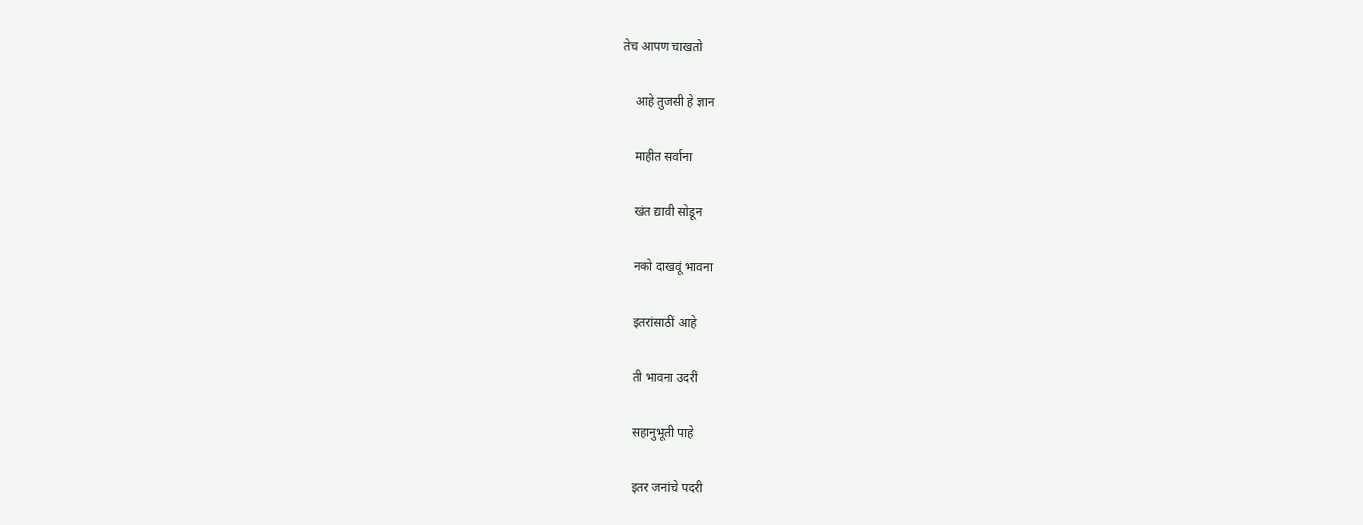तेच आपण चाखतो

    आहे तुजसी हे ज्ञान

    माहीत सर्वाना

    खंत द्यावी सोडून

    नको दाखवूं भावना

    इतरांसाठीं आहे

    ती भावना उदरीं

    सहानुभूती पाहे

    इतर जनांचे पदरी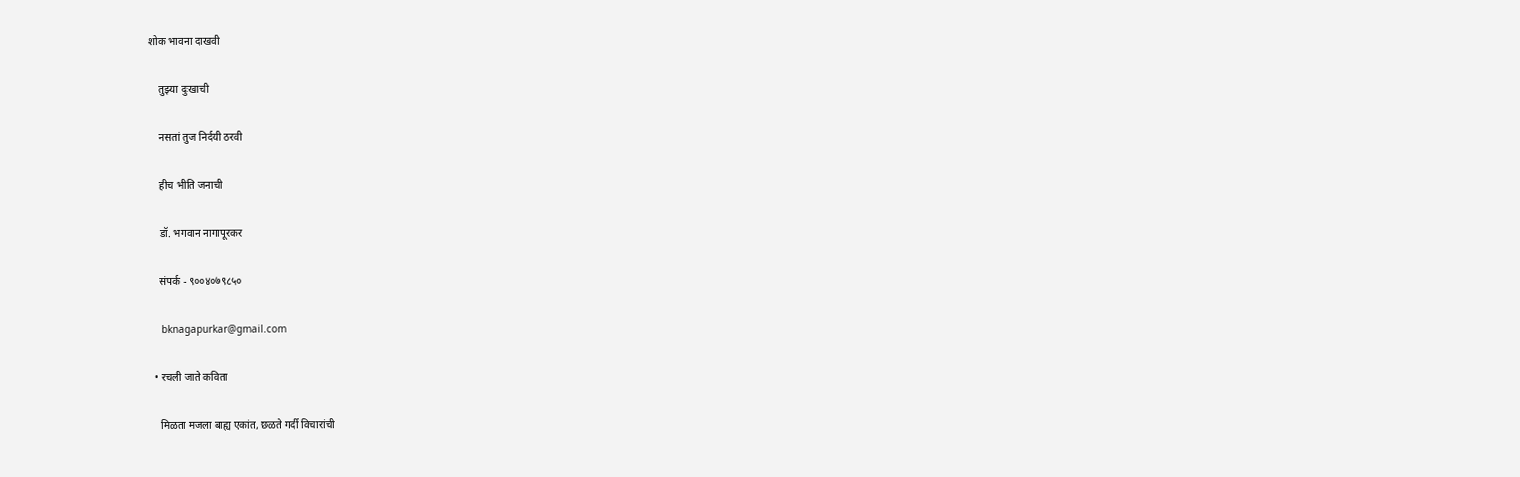शोक भावना दाखवी

    तुझ्या दुःखाची

    नसतां तुज निर्दयी ठरवी

    हीच भीति जनाची

    डॉ. भगवान नागापूरकर

    संपर्क - ९००४०७९८५०

    bknagapurkar@gmail.com

  • रचली जाते कविता

    मिळता मजला बाह्य एकांत, छळते गर्दी विचारांची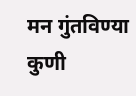मन गुंतविण्या कुणी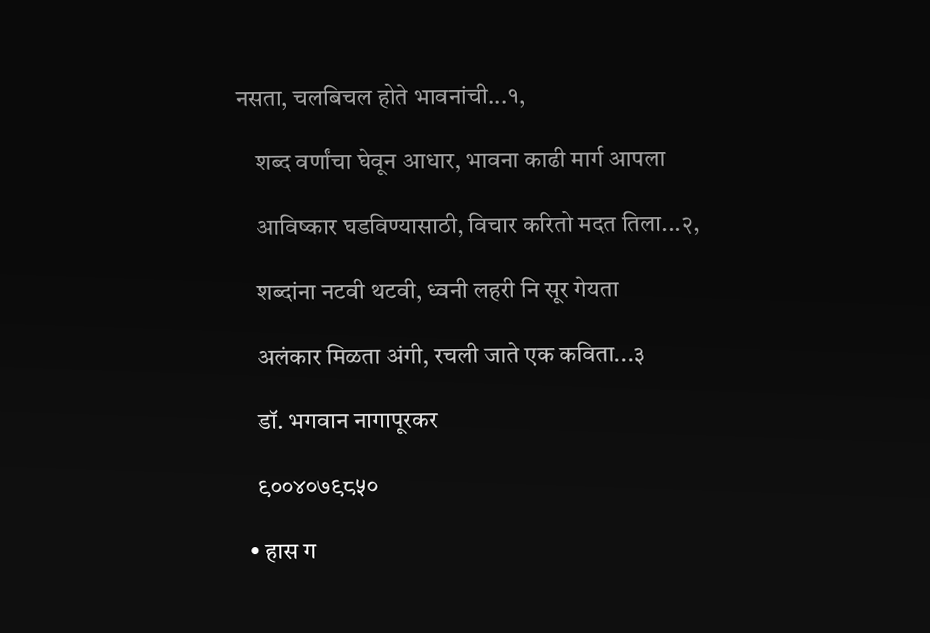नसता, चलबिचल होते भावनांची...१,

    शब्द वर्णांचा घेवून आधार, भावना काढी मार्ग आपला

    आविष्कार घडविण्यासाठी, विचार करितो मदत तिला...२,

    शब्दांना नटवी थटवी, ध्वनी लहरी नि सूर गेयता

    अलंकार मिळता अंगी, रचली जाते एक कविता...३

    डॉ. भगवान नागापूरकर

    ९००४०७९८५०

  • हास ग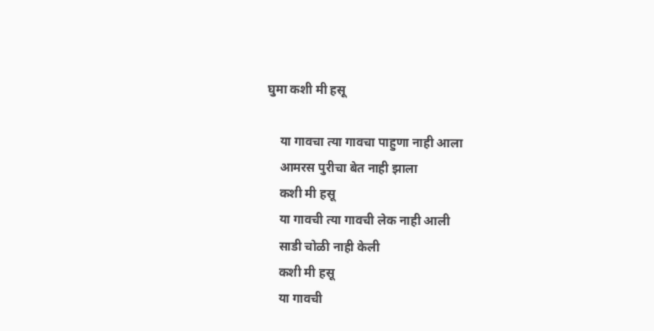घुमा कशी मी हसू

    या गावचा त्या गावचा पाहुणा नाही आला
    आमरस पुरीचा बेत नाही झाला
    कशी मी हसू
    या गावची त्या गावची लेक नाही आली
    साडी चोळी नाही केली
    कशी मी हसू
    या गावची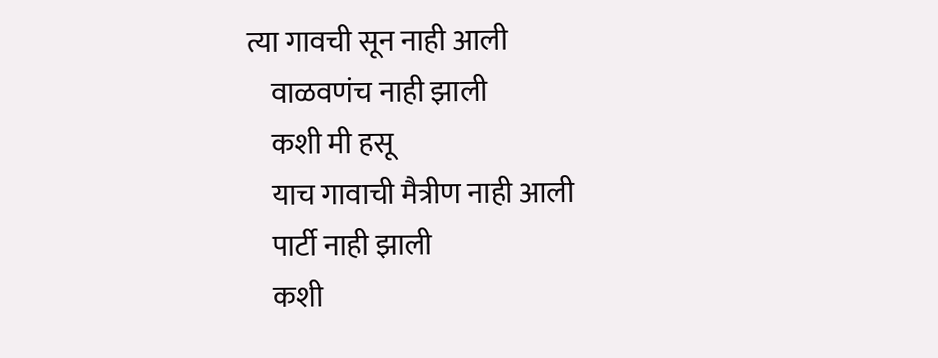त्या गावची सून नाही आली
    वाळवणंच नाही झाली
    कशी मी हसू
    याच गावाची मैत्रीण नाही आली
    पार्टी नाही झाली
    कशी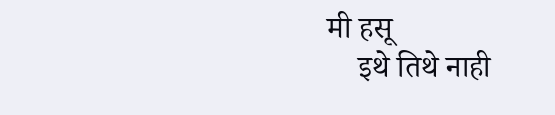मी हसू
    इथे तिथे नाही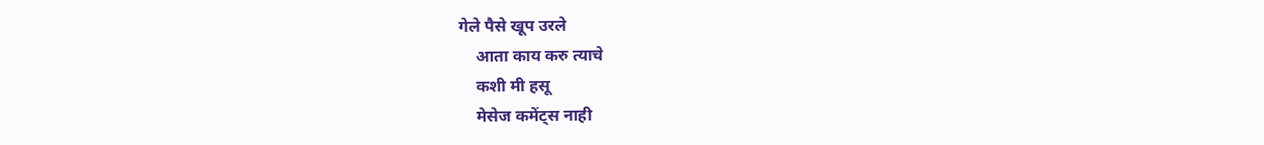गेले पैसे खूप उरले
    आता काय करु त्याचे
    कशी मी हसू
    मेसेज कमेंट्स नाही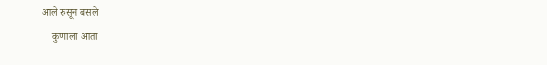आले रुसून बसले
    कुणाला आता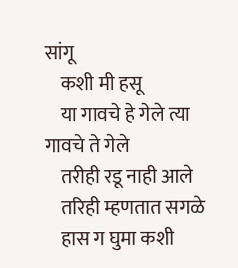सांगू
    कशी मी हसू
    या गावचे हे गेले त्या गावचे ते गेले
    तरीही रडू नाही आले
    तरिही म्हणतात सगळे
    हास ग घुमा कशी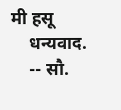मी हसू
    धन्यवाद.
    -- सौ.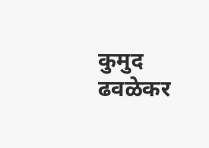कुमुद ढवळेकर